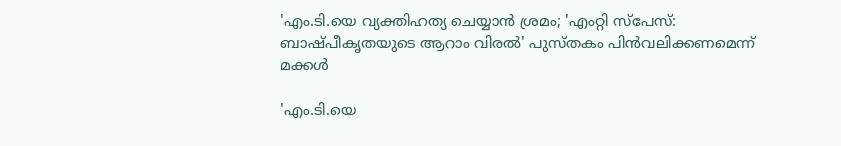'എം.ടി.യെ വ്യക്തിഹത്യ ചെയ്യാൻ ശ്രമം; 'എംറ്റി സ്‌പേസ്: ബാഷ്പീകൃതയുടെ ആറാം വിരൽ' പുസ്തകം പിൻവലിക്കണമെന്ന് മക്കൾ

'എം.ടി.യെ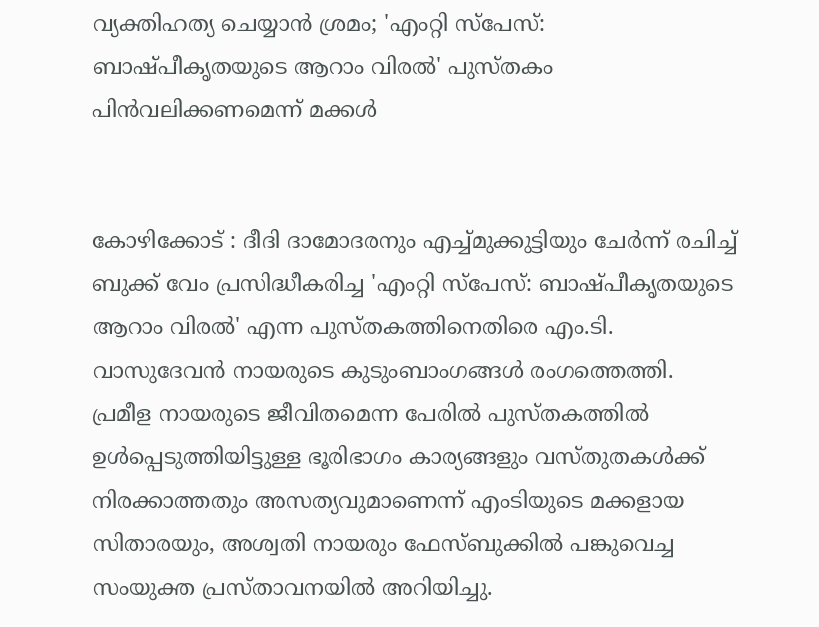വ്യക്തിഹത്യ ചെയ്യാൻ ശ്രമം; 'എംറ്റി സ്‌പേസ്: ബാഷ്പീകൃതയുടെ ആറാം വിരൽ' പുസ്തകം പിൻവലിക്കണമെന്ന് മക്കൾ


കോഴിക്കോട് : ദീദി ദാമോദരനും എച്ച്മുക്കുട്ടിയും ചേർന്ന് രചിച്ച് ബുക്ക് വേം പ്രസിദ്ധീകരിച്ച 'എംറ്റി സ്‌പേസ്: ബാഷ്പീകൃതയുടെ ആറാം വിരൽ' എന്ന പുസ്തകത്തിനെതിരെ എം.ടി. വാസുദേവൻ നായരുടെ കുടുംബാംഗങ്ങൾ രംഗത്തെത്തി. പ്രമീള നായരുടെ ജീവിതമെന്ന പേരിൽ പുസ്തകത്തിൽ ഉൾപ്പെടുത്തിയിട്ടുള്ള ഭൂരിഭാഗം കാര്യങ്ങളും വസ്തുതകൾക്ക് നിരക്കാത്തതും അസത്യവുമാണെന്ന് എംടിയുടെ മക്കളായ സിതാരയും, അശ്വതി നായരും ഫേസ്ബുക്കിൽ പങ്കുവെച്ച സംയുക്ത പ്രസ്താവനയിൽ അറിയിച്ചു.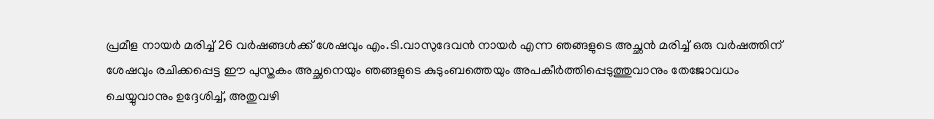പ്രമീള നായർ മരിച്ച് 26 വർഷങ്ങൾക്ക് ശേഷവും എം.ടി.വാസുദേവൻ നായർ എന്ന ഞങ്ങളുടെ അച്ഛൻ മരിച്ച് ഒരു വർഷത്തിന് ശേഷവും രചിക്കപ്പെട്ട ഈ പുസ്തകം അച്ഛനെയും ഞങ്ങളുടെ കുടുംബത്തെയും അപകീർത്തിപ്പെടുത്തുവാനും തേജോവധം ചെയ്യുവാനും ഉദ്ദേശിച്ച്, അതുവഴി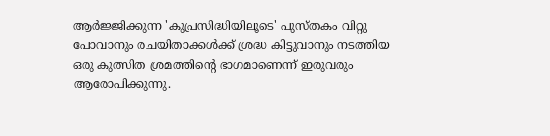ആർജ്ജിക്കുന്ന 'കുപ്രസിദ്ധിയിലൂടെ' പുസ്തകം വിറ്റു പോവാനും രചയിതാക്കൾക്ക് ശ്രദ്ധ കിട്ടുവാനും നടത്തിയ ഒരു കുത്സിത ശ്രമത്തിന്റെ ഭാഗമാണെന്ന് ഇരുവരും ആരോപിക്കുന്നു.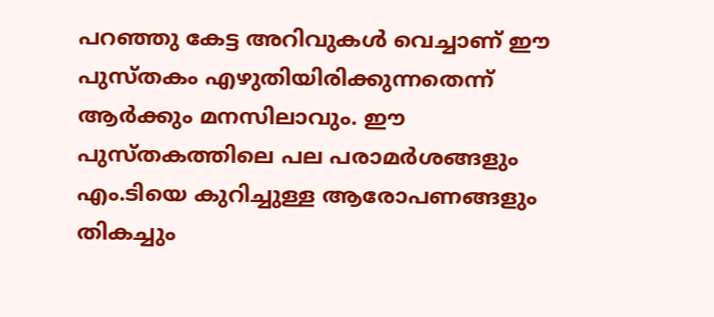പറഞ്ഞു കേട്ട അറിവുകൾ വെച്ചാണ് ഈ പുസ്തകം എഴുതിയിരിക്കുന്നതെന്ന് ആർക്കും മനസിലാവും. ഈ പുസ്തകത്തിലെ പല പരാമർശങ്ങളും എം.ടിയെ കുറിച്ചുള്ള ആരോപണങ്ങളും തികച്ചും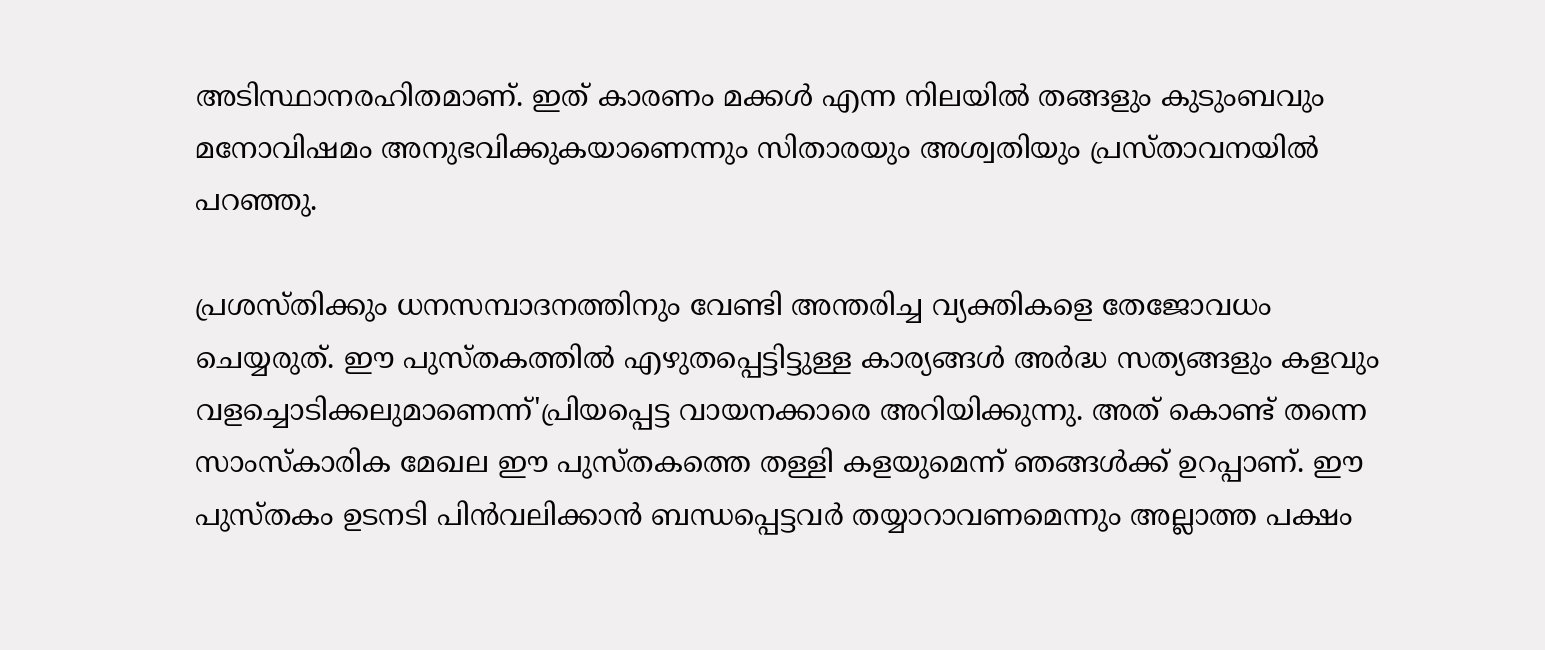അടിസ്ഥാനരഹിതമാണ്. ഇത് കാരണം മക്കൾ എന്ന നിലയിൽ തങ്ങളും കുടുംബവും മനോവിഷമം അനുഭവിക്കുകയാണെന്നും സിതാരയും അശ്വതിയും പ്രസ്താവനയിൽ പറഞ്ഞു.

പ്രശസ്തിക്കും ധനസമ്പാദനത്തിനും വേണ്ടി അന്തരിച്ച വ്യക്തികളെ തേജോവധം ചെയ്യരുത്. ഈ പുസ്തകത്തിൽ എഴുതപ്പെട്ടിട്ടുള്ള കാര്യങ്ങൾ അർദ്ധ സത്യങ്ങളും കളവും വളച്ചൊടിക്കലുമാണെന്ന്'പ്രിയപ്പെട്ട വായനക്കാരെ അറിയിക്കുന്നു. അത് കൊണ്ട് തന്നെ സാംസ്‌കാരിക മേഖല ഈ പുസ്തകത്തെ തള്ളി കളയുമെന്ന് ഞങ്ങൾക്ക് ഉറപ്പാണ്. ഈ പുസ്തകം ഉടനടി പിൻവലിക്കാൻ ബന്ധപ്പെട്ടവർ തയ്യാറാവണമെന്നും അല്ലാത്ത പക്ഷം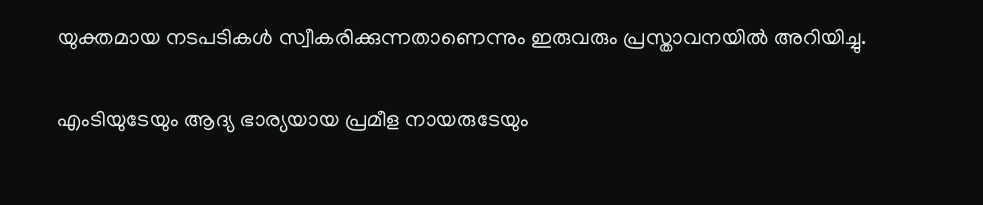യുക്തമായ നടപടികൾ സ്വീകരിക്കുന്നതാണെന്നും ഇരുവരും പ്രസ്താവനയിൽ അറിയിച്ചു.

എംടിയുടേയും ആദ്യ ഭാര്യയായ പ്രമീള നായരുടേയും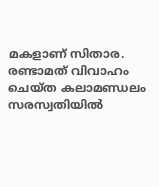മകളാണ് സിതാര. രണ്ടാമത് വിവാഹം ചെയ്ത കലാമണ്ഡലം സരസ്വതിയിൽ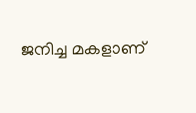ജനിച്ച മകളാണ്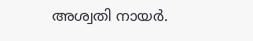അശ്വതി നായർ.